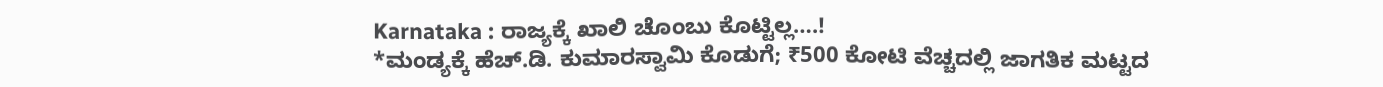Karnataka : ರಾಜ್ಯಕ್ಕೆ ಖಾಲಿ ಚೊಂಬು ಕೊಟ್ಟಿಲ್ಲ….!
*ಮಂಡ್ಯಕ್ಕೆ ಹೆಚ್.ಡಿ. ಕುಮಾರಸ್ವಾಮಿ ಕೊಡುಗೆ; ₹500 ಕೋಟಿ ವೆಚ್ಚದಲ್ಲಿ ಜಾಗತಿಕ ಮಟ್ಟದ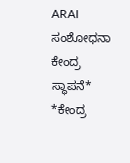ARAI ಸಂಶೋಧನಾ ಕೇಂದ್ರ ಸ್ಥಾಪನೆ* *ಕೇಂದ್ರ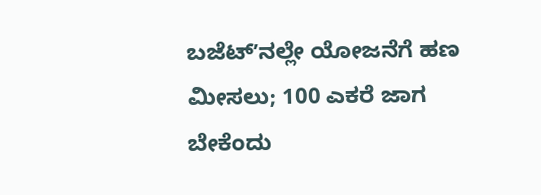ಬಜೆಟ್ʼನಲ್ಲೇ ಯೋಜನೆಗೆ ಹಣ ಮೀಸಲು; 100 ಎಕರೆ ಜಾಗ ಬೇಕೆಂದು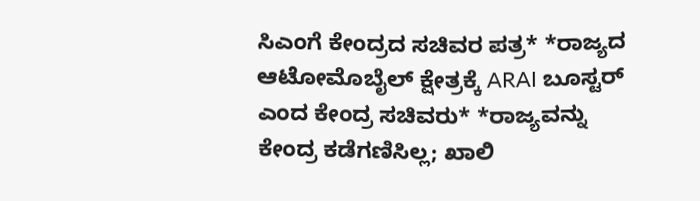ಸಿಎಂಗೆ ಕೇಂದ್ರದ ಸಚಿವರ ಪತ್ರ* *ರಾಜ್ಯದ ಆಟೋಮೊಬೈಲ್ ಕ್ಷೇತ್ರಕ್ಕೆ ARAI ಬೂಸ್ಟರ್ ಎಂದ ಕೇಂದ್ರ ಸಚಿವರು* *ರಾಜ್ಯವನ್ನು ಕೇಂದ್ರ ಕಡೆಗಣಿಸಿಲ್ಲ; ಖಾಲಿ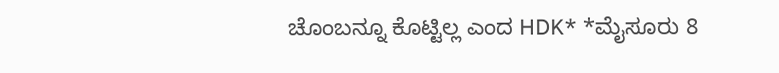ಚೊಂಬನ್ನೂ ಕೊಟ್ಟಿಲ್ಲ ಎಂದ HDK* *ಮೈಸೂರು 8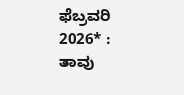ಫೆಬ್ರವರಿ 2026* : ತಾವು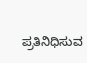ಪ್ರತಿನಿಧಿಸುವ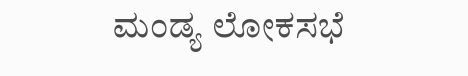ಮಂಡ್ಯ ಲೋಕಸಭೆ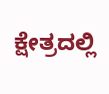ಕ್ಷೇತ್ರದಲ್ಲಿ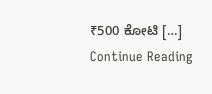₹500 ಕೋಟಿ […]
Continue Reading